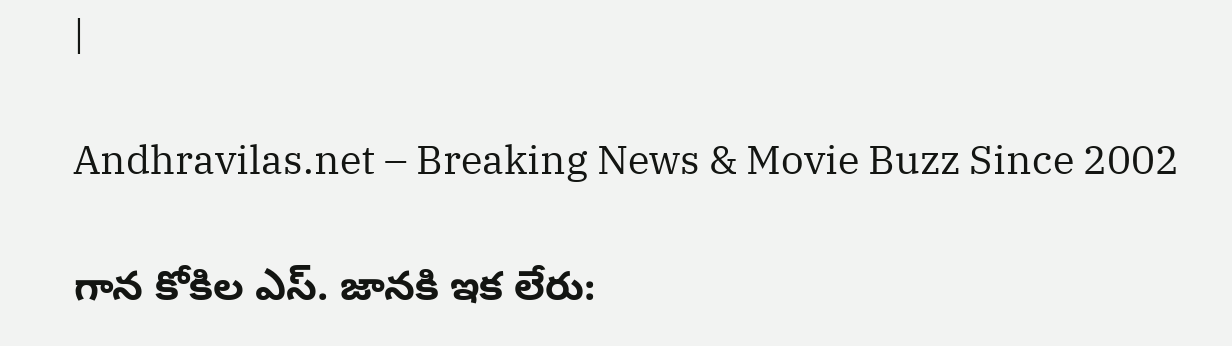|

Andhravilas.net – Breaking News & Movie Buzz Since 2002

గాన కోకిల ఎస్. జానకి ఇక లేరు: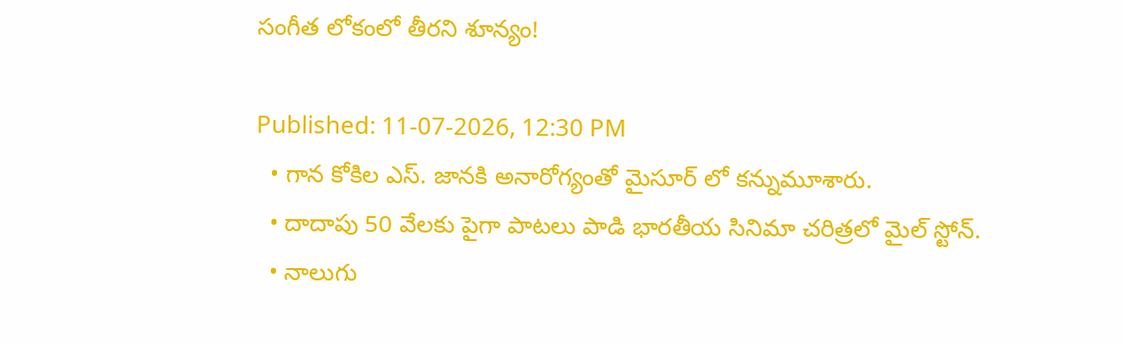సంగీత లోకంలో తీరని శూన్యం!

Published: 11-07-2026, 12:30 PM
  • గాన కోకిల ఎస్. జానకి అనారోగ్యంతో మైసూర్ లో కన్నుమూశారు.
  • దాదాపు 50 వేలకు పైగా పాటలు పాడి భారతీయ సినిమా చరిత్రలో మైల్ స్టోన్.
  • నాలుగు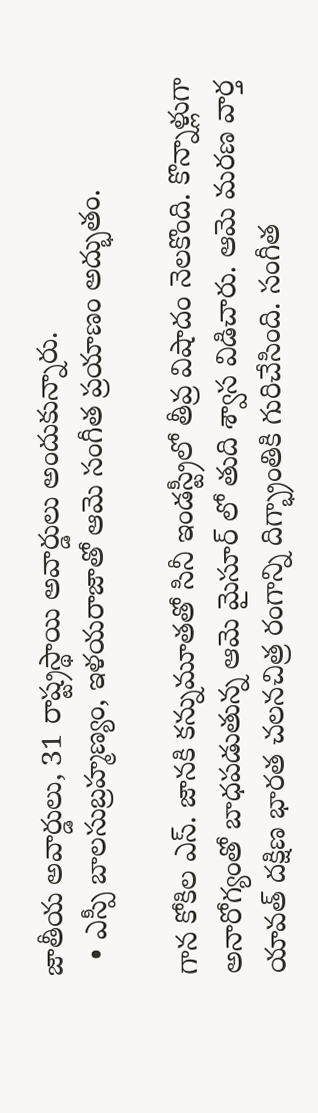జాతీయ అవార్డులు, 31 రాష్ట్రస్థాయి అవార్డులు అందుకున్నారు.
  • ఎస్పీ బాలసుబ్రహ్మణ్యం, ఇళయరాజాతో ఆమె సంగీత ప్రయాణం అద్భుతం.

గాన కోకిల ఎస్. జానకి కన్నుమూతతో సినీ ఇండస్ట్రీలో తీవ్ర విషాదం నెలకొంది. కొన్నాళ్లుగా అనారోగ్యంతో బాధపడుతున్న ఆమె మైసూర్ లో తుది శ్వాస విడిచారు. ఆమె మరణ వార్త యావత్ దక్షిణ భారత చలనచిత్ర రంగాన్ని దిగ్భ్రాంతికి గురిచేసింది. సంగీత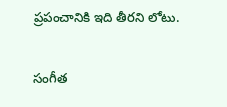ప్రపంచానికి ఇది తీరని లోటు.

సంగీత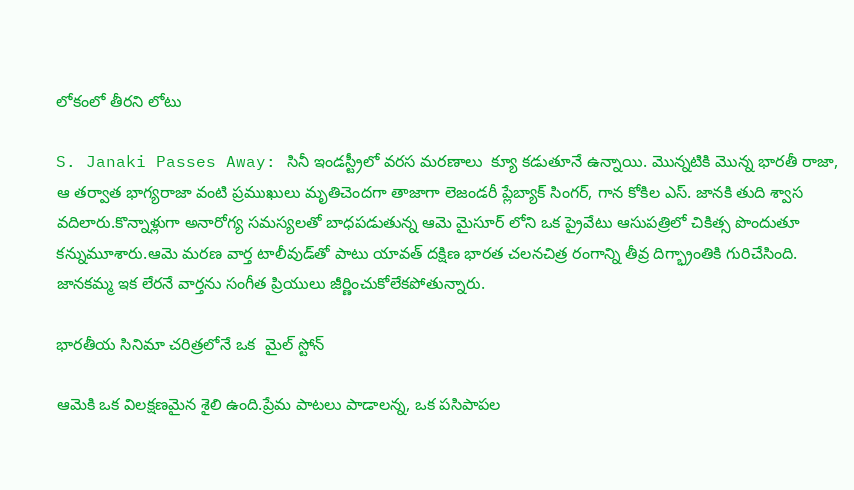లోకంలో తీరని లోటు

S. Janaki Passes Away: సినీ ఇండస్ట్రీలో వరస మరణాలు  క్యూ కడుతూనే ఉన్నాయి. మొన్నటికి మొన్న భారతీ రాజా, ఆ తర్వాత భాగ్యరాజా వంటి ప్రముఖులు మృతిచెందగా తాజాగా లెజండరీ ప్లేబ్యాక్ సింగర్, గాన కోకిల ఎస్. జానకి తుది శ్వాస వదిలారు.కొన్నాళ్లుగా అనారోగ్య సమస్యలతో బాధపడుతున్న ఆమె మైసూర్ లోని ఒక ప్రైవేటు ఆసుపత్రిలో చికిత్స పొందుతూ కన్నుమూశారు.ఆమె మరణ వార్త టాలీవుడ్‌తో పాటు యావత్ దక్షిణ భారత చలనచిత్ర రంగాన్ని తీవ్ర దిగ్భ్రాంతికి గురిచేసింది. జానకమ్మ ఇక లేరనే వార్తను సంగీత ప్రియులు జీర్ణించుకోలేకపోతున్నారు.

భారతీయ సినిమా చరిత్రలోనే ఒక  మైల్ స్టోన్

ఆమెకి ఒక విలక్షణమైన శైలి ఉంది.ప్రేమ పాటలు పాడాలన్న, ఒక పసిపాపల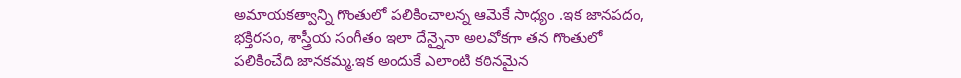అమాయకత్వాన్ని గొంతులో పలికించాలన్న ఆమెకే సాధ్యం .ఇక జానపదం, భక్తిరసం, శాస్త్రీయ సంగీతం ఇలా దేన్నైనా అలవోకగా తన గొంతులో పలికించేది జానకమ్మ.ఇక అందుకే ఎలాంటి కఠినమైన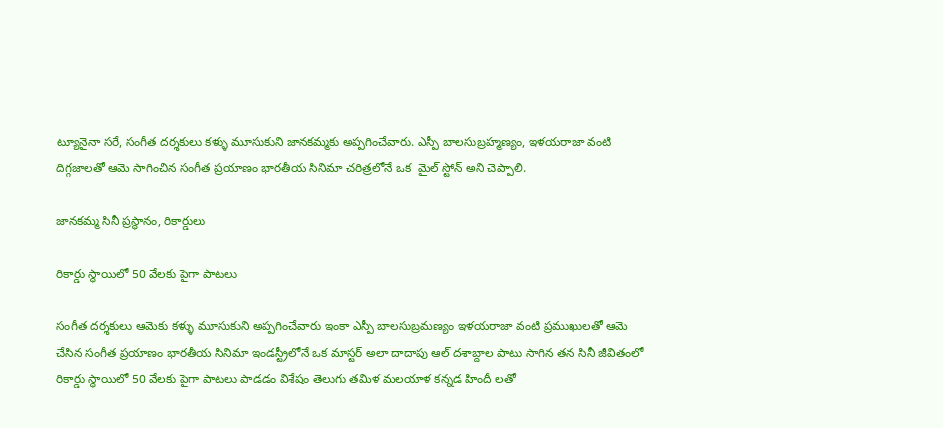ట్యూనైనా సరే, సంగీత దర్శకులు కళ్ళు మూసుకుని జానకమ్మకు అప్పగించేవారు. ఎస్పీ బాలసుబ్రహ్మణ్యం, ఇళయరాజా వంటి దిగ్గజాలతో ఆమె సాగించిన సంగీత ప్రయాణం భారతీయ సినిమా చరిత్రలోనే ఒక  మైల్ స్టోన్ అని చెప్పాలి.

జానకమ్మ సినీ ప్రస్థానం, రికార్డులు

రికార్డు స్థాయిలో 50 వేలకు పైగా పాటలు

సంగీత దర్శకులు ఆమెకు కళ్ళు మూసుకుని అప్పగించేవారు ఇంకా ఎస్పీ బాలసుబ్రమణ్యం ఇళయరాజా వంటి ప్రముఖులతో ఆమె చేసిన సంగీత ప్రయాణం భారతీయ సినిమా ఇండస్ట్రీలోనే ఒక మాస్టర్ అలా దాదాపు ఆల్ దశాబ్దాల పాటు సాగిన తన సినీ జీవితంలో రికార్డు స్థాయిలో 50 వేలకు పైగా పాటలు పాడడం విశేషం తెలుగు తమిళ మలయాళ కన్నడ హిందీ లతో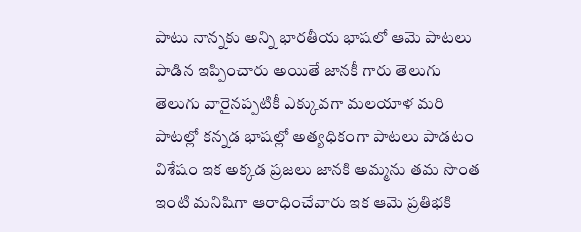పాటు నాన్నకు అన్ని భారతీయ భాషలో ఆమె పాటలు పాడిన ఇప్పించారు అయితే జానకీ గారు తెలుగు తెలుగు వారైనప్పటికీ ఎక్కువగా మలయాళ మరి పాటల్లో కన్నడ భాషల్లో అత్యధికంగా పాటలు పాడటం విశేషం ఇక అక్కడ ప్రజలు జానకి అమ్మను తమ సొంత ఇంటి మనిషిగా ఆరాధించేవారు ఇక ఆమె ప్రతిభకి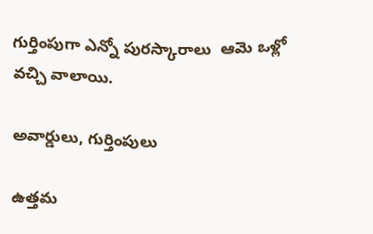గుర్తింపుగా ఎన్నో పురస్కారాలు  ఆమె ఒళ్లో వచ్చి వాలాయి.

అవార్డులు, గుర్తింపులు

ఉత్తమ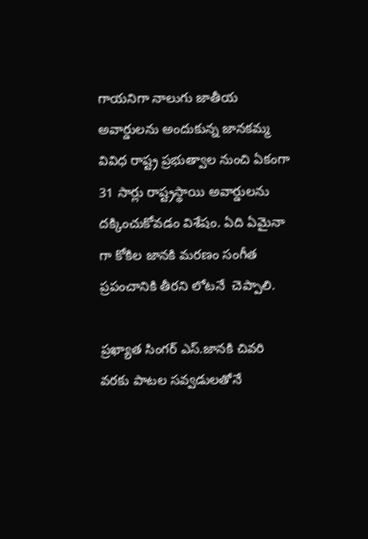గాయనిగా నాలుగు జాతీయ అవార్డులను అందుకున్న జానకమ్మ వివిధ రాష్ట్ర ప్రభుత్వాల నుంచి ఏకంగా 31 సార్లు రాష్ట్రస్థాయి అవార్డులను దక్కించుకోవడం విశేషం. ఏది ఏమైనా గా కోకిల జానకి మరణం సంగీత ప్రపంచానికి తీరని లోటనే  చెప్పాలి.

ప్రఖ్యాత సింగర్ ఎస్.జానకి చివరి వరకు పాటల సవ్వడులతోనే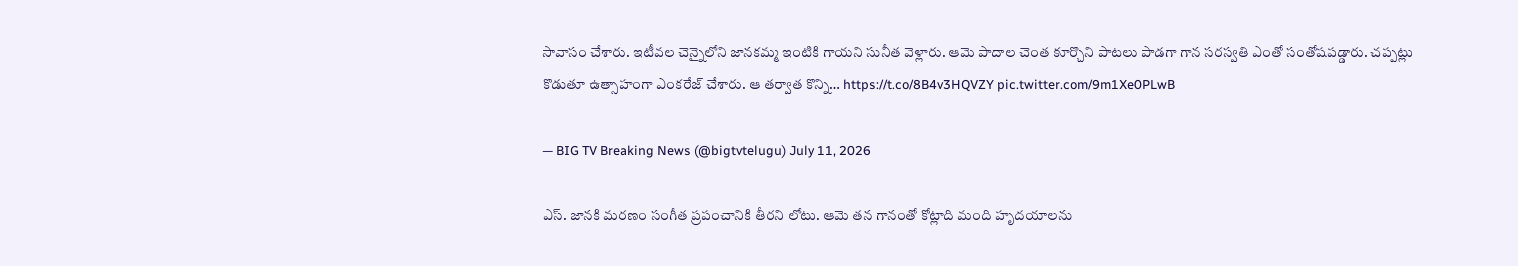సావాసం చేశారు. ఇటీవల చెన్నైలోని జానకమ్మ ఇంటికి గాయని సునీత వెళ్లారు. ఆమె పాదాల చెంత కూర్చొని పాటలు పాడగా గాన సరస్వతి ఎంతో సంతోషపడ్డారు. చప్పట్లు కొడుతూ ఉత్సాహంగా ఎంకరేజ్ చేశారు. ఆ తర్వాత కొన్ని… https://t.co/8B4v3HQVZY pic.twitter.com/9m1Xe0PLwB

— BIG TV Breaking News (@bigtvtelugu) July 11, 2026

ఎస్. జానకి మరణం సంగీత ప్రపంచానికి తీరని లోటు. ఆమె తన గానంతో కోట్లాది మంది హృదయాలను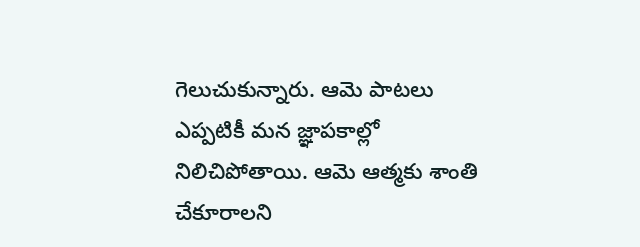గెలుచుకున్నారు. ఆమె పాటలు ఎప్పటికీ మన జ్ఞాపకాల్లో నిలిచిపోతాయి. ఆమె ఆత్మకు శాంతి చేకూరాలని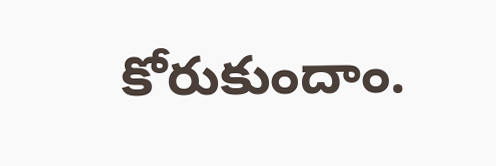కోరుకుందాం.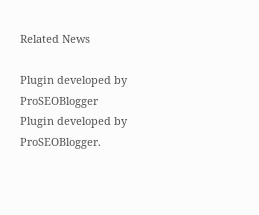Related News

Plugin developed by ProSEOBlogger
Plugin developed by ProSEOBlogger.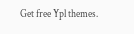Get free Ypl themes.